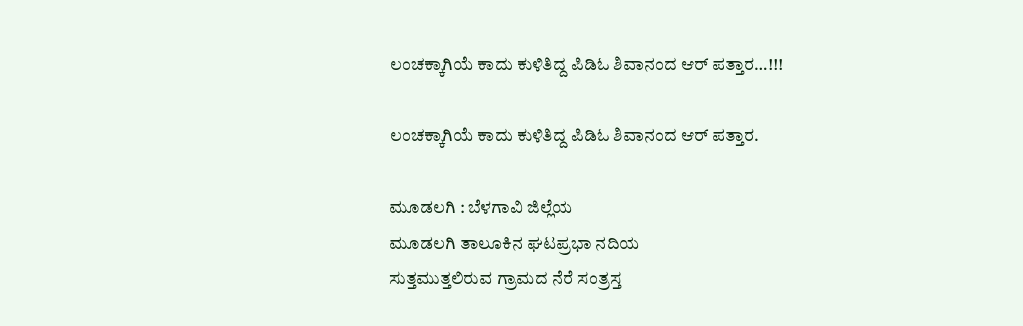ಲಂಚಕ್ಕಾಗಿಯೆ ಕಾದು ಕುಳಿತಿದ್ದ ಪಿಡಿಓ ಶಿವಾನಂದ ಆರ್ ಪತ್ತಾರ…!!!

ಲಂಚಕ್ಕಾಗಿಯೆ ಕಾದು ಕುಳಿತಿದ್ದ ಪಿಡಿಓ ಶಿವಾನಂದ ಆರ್ ಪತ್ತಾರ.

ಮೂಡಲಗಿ : ಬೆಳಗಾವಿ ಜಿಲ್ಲೆಯ
ಮೂಡಲಗಿ ತಾಲೂಕಿನ ಘಟಪ್ರಭಾ ನದಿಯ
ಸುತ್ತಮುತ್ತಲಿರುವ ಗ್ರಾಮದ ನೆರೆ ಸಂತ್ರಸ್ತ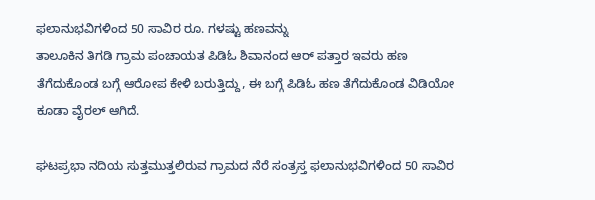ಫಲಾನುಭವಿಗಳಿಂದ 50 ಸಾವಿರ ರೂ. ಗಳಷ್ಟು ಹಣವನ್ನು
ತಾಲೂಕಿನ ತಿಗಡಿ ಗ್ರಾಮ ಪಂಚಾಯತ ಪಿಡಿಓ ಶಿವಾನಂದ ಆರ್ ಪತ್ತಾರ ಇವರು ಹಣ ತೆಗೆದುಕೊಂಡ ಬಗ್ಗೆ ಆರೋಪ ಕೇಳಿ ಬರುತ್ತಿದ್ದು, ಈ ಬಗ್ಗೆ ಪಿಡಿಓ ಹಣ ತೆಗೆದುಕೊಂಡ ವಿಡಿಯೋ ಕೂಡಾ ವೈರಲ್ ಆಗಿದೆ.

ಘಟಪ್ರಭಾ ನದಿಯ ಸುತ್ತಮುತ್ತಲಿರುವ ಗ್ರಾಮದ ನೆರೆ ಸಂತ್ರಸ್ತ ಫಲಾನುಭವಿಗಳಿಂದ 50 ಸಾವಿರ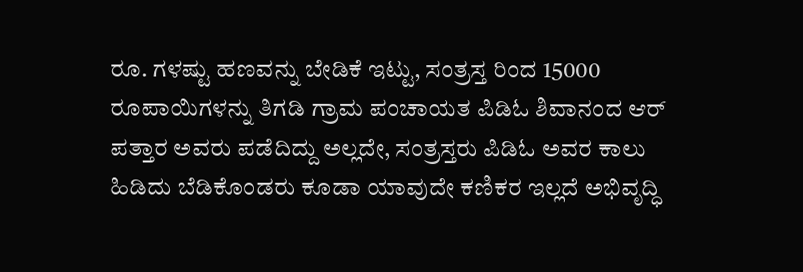ರೂ. ಗಳಷ್ಟು ಹಣವನ್ನು ಬೇಡಿಕೆ ಇಟ್ಟು, ಸಂತ್ರಸ್ತ ರಿಂದ 15000 ರೂಪಾಯಿಗಳನ್ನು ತಿಗಡಿ ಗ್ರಾಮ ಪಂಚಾಯತ ಪಿಡಿಓ ಶಿವಾನಂದ ಆರ್ ಪತ್ತಾರ ಅವರು ಪಡೆದಿದ್ದು ಅಲ್ಲದೇ, ಸಂತ್ರಸ್ತರು ಪಿಡಿಓ ಅವರ ಕಾಲು ಹಿಡಿದು ಬೆಡಿಕೊಂಡರು ಕೂಡಾ ಯಾವುದೇ ಕಣಿಕರ ಇಲ್ಲದೆ ಅಭಿವೃದ್ಧಿ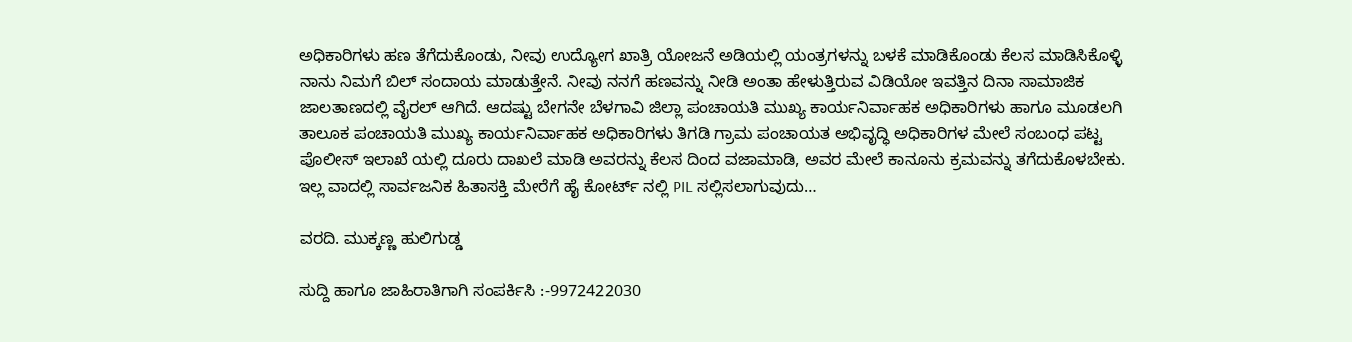ಅಧಿಕಾರಿಗಳು ಹಣ ತೆಗೆದುಕೊಂಡು, ನೀವು ಉದ್ಯೋಗ ಖಾತ್ರಿ ಯೋಜನೆ ಅಡಿಯಲ್ಲಿ ಯಂತ್ರಗಳನ್ನು ಬಳಕೆ ಮಾಡಿಕೊಂಡು ಕೆಲಸ ಮಾಡಿಸಿಕೊಳ್ಳಿ ನಾನು ನಿಮಗೆ ಬಿಲ್ ಸಂದಾಯ ಮಾಡುತ್ತೇನೆ. ನೀವು ನನಗೆ ಹಣವನ್ನು ನೀಡಿ ಅಂತಾ ಹೇಳುತ್ತಿರುವ ವಿಡಿಯೋ ಇವತ್ತಿನ ದಿನಾ ಸಾಮಾಜಿಕ ಜಾಲತಾಣದಲ್ಲಿ ವೈರಲ್ ಆಗಿದೆ. ಆದಷ್ಟು ಬೇಗನೇ ಬೆಳಗಾವಿ ಜಿಲ್ಲಾ ಪಂಚಾಯತಿ ಮುಖ್ಯ ಕಾರ್ಯನಿರ್ವಾಹಕ ಅಧಿಕಾರಿಗಳು ಹಾಗೂ ಮೂಡಲಗಿ ತಾಲೂಕ ಪಂಚಾಯತಿ ಮುಖ್ಯ ಕಾರ್ಯನಿರ್ವಾಹಕ ಅಧಿಕಾರಿಗಳು ತಿಗಡಿ ಗ್ರಾಮ ಪಂಚಾಯತ ಅಭಿವೃದ್ಧಿ ಅಧಿಕಾರಿಗಳ ಮೇಲೆ ಸಂಬಂಧ ಪಟ್ಟ ಪೊಲೀಸ್ ಇಲಾಖೆ ಯಲ್ಲಿ ದೂರು ದಾಖಲೆ ಮಾಡಿ ಅವರನ್ನು ಕೆಲಸ ದಿಂದ ವಜಾಮಾಡಿ, ಅವರ ಮೇಲೆ ಕಾನೂನು ಕ್ರಮವನ್ನು ತಗೆದುಕೊಳಬೇಕು. ಇಲ್ಲ ವಾದಲ್ಲಿ ಸಾರ್ವಜನಿಕ ಹಿತಾಸಕ್ತಿ ಮೇರೆಗೆ ಹೈ ಕೋರ್ಟ್ ನಲ್ಲಿ PIL ಸಲ್ಲಿಸಲಾಗುವುದು…

ವರದಿ. ಮುಕ್ಕಣ್ಣ ಹುಲಿಗುಡ್ಡ

ಸುದ್ದಿ ಹಾಗೂ ಜಾಹಿರಾತಿಗಾಗಿ ಸಂಪರ್ಕಿಸಿ :-9972422030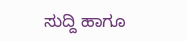ಸುದ್ದಿ ಹಾಗೂ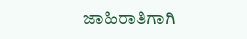ಜಾಹಿರಾತಿಗಾಗಿ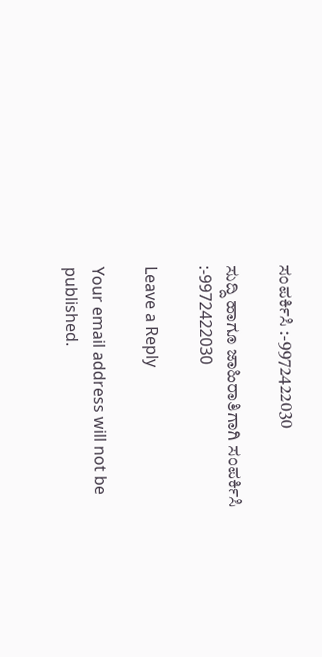ಸಂಪರ್ಕಿಸಿ :-9972422030

ಸುದ್ದಿ ಹಾಗೂ ಜಾಹಿರಾತಿಗಾಗಿ ಸಂಪರ್ಕಿಸಿ :-9972422030

Leave a Reply

Your email address will not be published.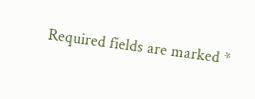Required fields are marked *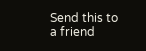Send this to a friend